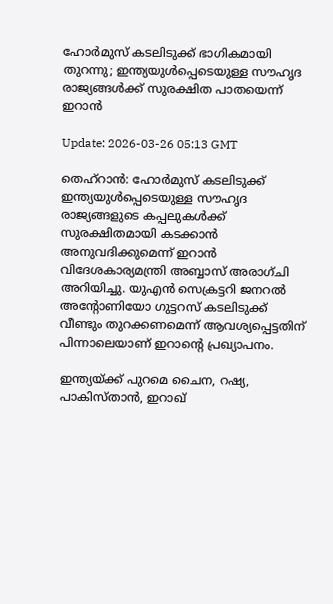ഹോര്‍മുസ് കടലിടുക്ക് ഭാഗികമായി തുറന്നു; ഇന്ത്യയുള്‍പ്പെടെയുള്ള സൗഹൃദ രാജ്യങ്ങള്‍ക്ക് സുരക്ഷിത പാതയെന്ന് ഇറാന്‍

Update: 2026-03-26 05:13 GMT

തെഹ്‌റാന്‍: ഹോര്‍മുസ് കടലിടുക്ക് ഇന്ത്യയുള്‍പ്പെടെയുള്ള സൗഹൃദ രാജ്യങ്ങളുടെ കപ്പലുകള്‍ക്ക് സുരക്ഷിതമായി കടക്കാന്‍ അനുവദിക്കുമെന്ന് ഇറാന്‍ വിദേശകാര്യമന്ത്രി അബ്ബാസ് അരാഗ്ചി അറിയിച്ചു. യുഎന്‍ സെക്രട്ടറി ജനറല്‍ അന്റോണിയോ ഗുട്ടറസ് കടലിടുക്ക് വീണ്ടും തുറക്കണമെന്ന് ആവശ്യപ്പെട്ടതിന് പിന്നാലെയാണ് ഇറാന്റെ പ്രഖ്യാപനം.

ഇന്ത്യയ്ക്ക് പുറമെ ചൈന, റഷ്യ, പാകിസ്താന്‍, ഇറാഖ്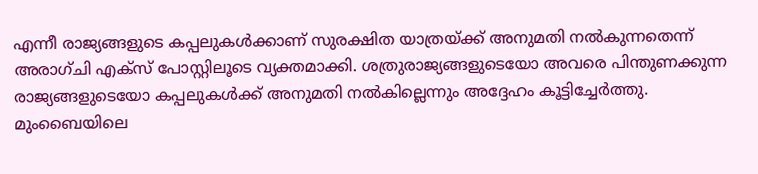എന്നീ രാജ്യങ്ങളുടെ കപ്പലുകള്‍ക്കാണ് സുരക്ഷിത യാത്രയ്ക്ക് അനുമതി നല്‍കുന്നതെന്ന് അരാഗ്ചി എക്‌സ് പോസ്റ്റിലൂടെ വ്യക്തമാക്കി. ശത്രുരാജ്യങ്ങളുടെയോ അവരെ പിന്തുണക്കുന്ന രാജ്യങ്ങളുടെയോ കപ്പലുകള്‍ക്ക് അനുമതി നല്‍കില്ലെന്നും അദ്ദേഹം കൂട്ടിച്ചേര്‍ത്തു. മുംബൈയിലെ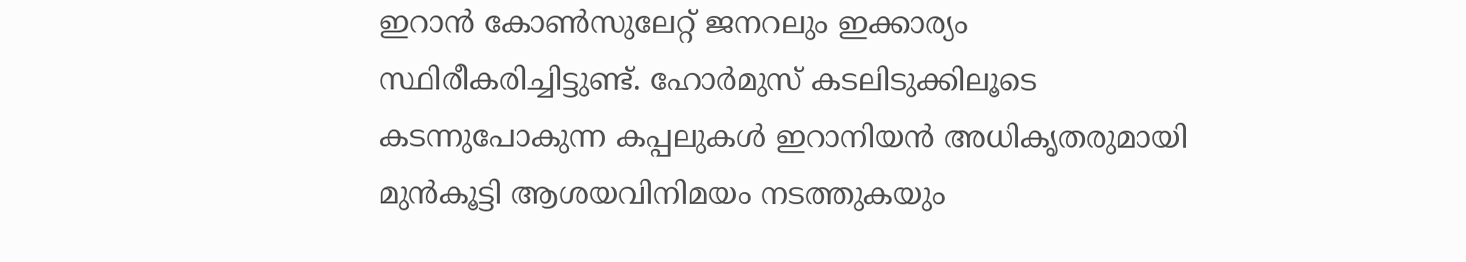ഇറാന്‍ കോണ്‍സുലേറ്റ് ജനറലും ഇക്കാര്യം സ്ഥിരീകരിച്ചിട്ടുണ്ട്. ഹോര്‍മുസ് കടലിടുക്കിലൂടെ കടന്നുപോകുന്ന കപ്പലുകള്‍ ഇറാനിയന്‍ അധികൃതരുമായി മുന്‍കൂട്ടി ആശയവിനിമയം നടത്തുകയും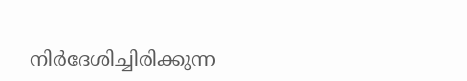നിര്‍ദേശിച്ചിരിക്കുന്ന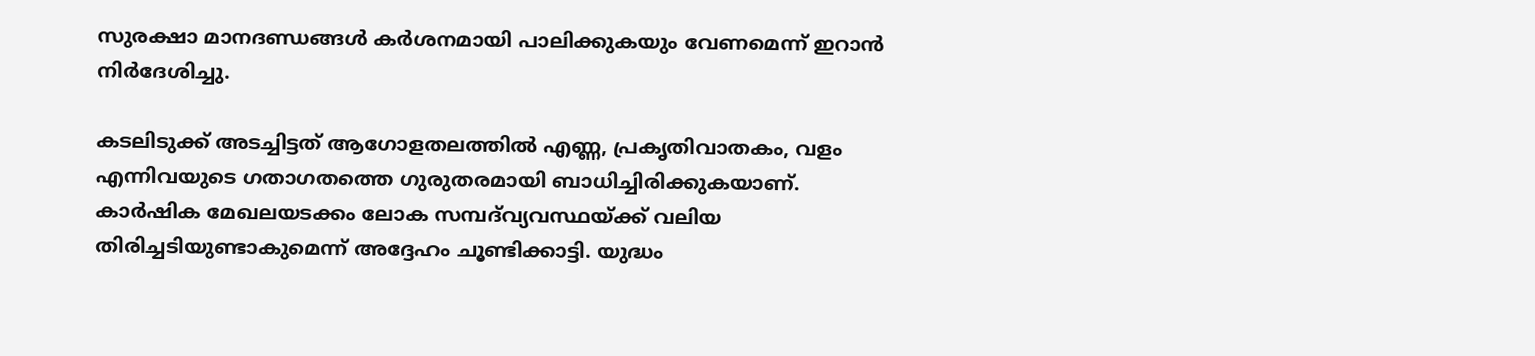സുരക്ഷാ മാനദണ്ഡങ്ങള്‍ കര്‍ശനമായി പാലിക്കുകയും വേണമെന്ന് ഇറാന്‍ നിര്‍ദേശിച്ചു.

കടലിടുക്ക് അടച്ചിട്ടത് ആഗോളതലത്തില്‍ എണ്ണ, പ്രകൃതിവാതകം, വളം എന്നിവയുടെ ഗതാഗതത്തെ ഗുരുതരമായി ബാധിച്ചിരിക്കുകയാണ്. കാര്‍ഷിക മേഖലയടക്കം ലോക സമ്പദ്‌വ്യവസ്ഥയ്ക്ക് വലിയ തിരിച്ചടിയുണ്ടാകുമെന്ന് അദ്ദേഹം ചൂണ്ടിക്കാട്ടി. യുദ്ധം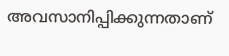അവസാനിപ്പിക്കുന്നതാണ്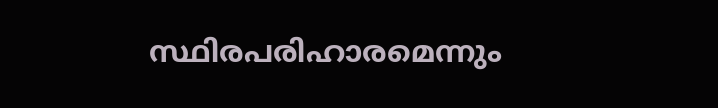സ്ഥിരപരിഹാരമെന്നും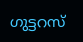ഗുട്ടറസ്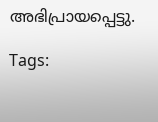അഭിപ്രായപ്പെട്ടു.

Tags: